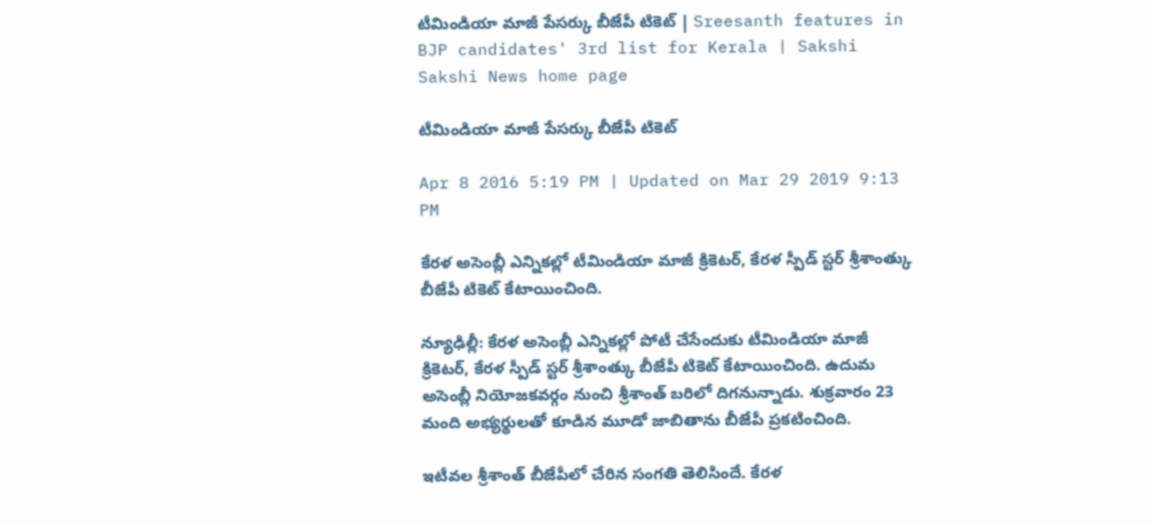టీమిండియా మాజీ పేసర్కు బీజేపీ టికెట్ | Sreesanth features in BJP candidates' 3rd list for Kerala | Sakshi
Sakshi News home page

టీమిండియా మాజీ పేసర్కు బీజేపీ టికెట్

Apr 8 2016 5:19 PM | Updated on Mar 29 2019 9:13 PM

కేరళ అసెంబ్లీ ఎన్నికల్లో టీమిండియా మాజీ క్రికెటర్, కేరళ స్పీడ్ స్టర్ శ్రీశాంత్కు బీజేపీ టికెట్ కేటాయించింది.

న్యూఢిల్లీ: కేరళ అసెంబ్లీ ఎన్నికల్లో పోటీ చేసేందుకు టీమిండియా మాజీ క్రికెటర్, కేరళ స్పీడ్ స్టర్ శ్రీశాంత్కు బీజేపీ టికెట్ కేటాయించింది. ఉదుమ అసెంబ్లీ నియోజకవర్గం నుంచి శ్రీశాంత్ బరిలో దిగనున్నాడు. శుక్రవారం 23 మంది అభ్యర్థులతో కూడిన మూడో జాబితాను బీజేపీ ప్రకటించింది.

ఇటీవల శ్రీశాంత్ బీజేపీలో చేరిన సంగతి తెలిసిందే. కేరళ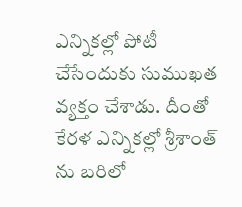ఎన్నికల్లో పోటీ చేసేందుకు సుముఖత వ్యక్తం చేశాడు. దీంతో కేరళ ఎన్నికల్లో శ్రీశాంత్ ను బరిలో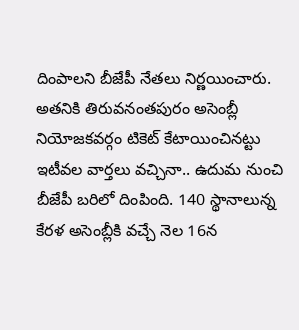దింపాలని బీజేపీ నేతలు నిర్ణయించారు. అతనికి తిరువనంతపురం అసెంబ్లీ నియోజకవర్గం టికెట్ కేటాయించినట్టు ఇటీవల వార్తలు వచ్చినా.. ఉదుమ నుంచి బీజేపీ బరిలో దింపింది. 140 స్థానాలున్న కేరళ అసెంబ్లీకి వచ్చే నెల 16న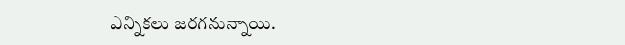ఎన్నికలు జరగనున్నాయి.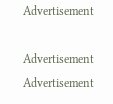Advertisement

Advertisement
Advertisement